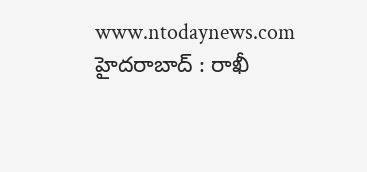www.ntodaynews.com
హైదరాబాద్ : రాఖీ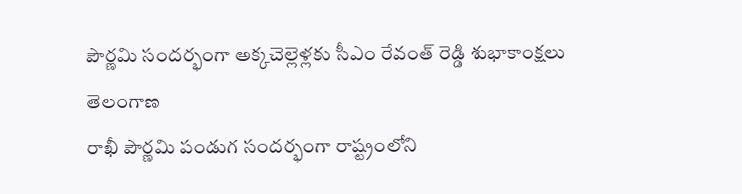పౌర్ణమి సందర్భంగా అక్కచెల్లెళ్లకు సీఎం రేవంత్ రెడ్డి శుభాకాంక్షలు
తెలంగాణ
రాఖీ పౌర్ణమి పండుగ సందర్భంగా రాష్ట్రంలోని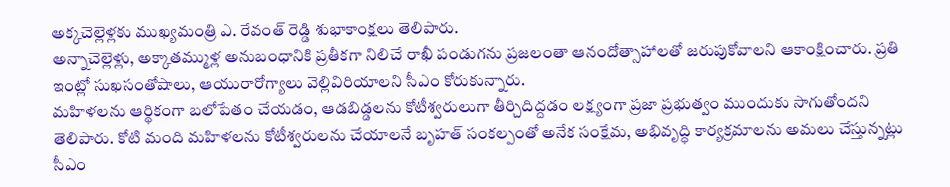అక్కచెల్లెళ్లకు ముఖ్యమంత్రి ఎ. రేవంత్ రెడ్డి శుభాకాంక్షలు తెలిపారు.
అన్నాచెల్లెళ్లు, అక్కాతమ్ముళ్ల అనుబంధానికి ప్రతీకగా నిలిచే రాఖీ పండుగను ప్రజలంతా ఆనందోత్సాహాలతో జరుపుకోవాలని ఆకాంక్షించారు. ప్రతి ఇంట్లో సుఖసంతోషాలు, ఆయురారోగ్యాలు వెల్లివిరియాలని సీఎం కోరుకున్నారు.
మహిళలను ఆర్థికంగా బలోపేతం చేయడం, ఆడబిడ్డలను కోటీశ్వరులుగా తీర్చిదిద్దడం లక్ష్యంగా ప్రజా ప్రభుత్వం ముందుకు సాగుతోందని తెలిపారు. కోటి మంది మహిళలను కోటీశ్వరులను చేయాలనే బృహత్ సంకల్పంతో అనేక సంక్షేమ, అభివృద్ధి కార్యక్రమాలను అమలు చేస్తున్నట్లు సీఎం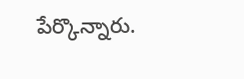పేర్కొన్నారు.